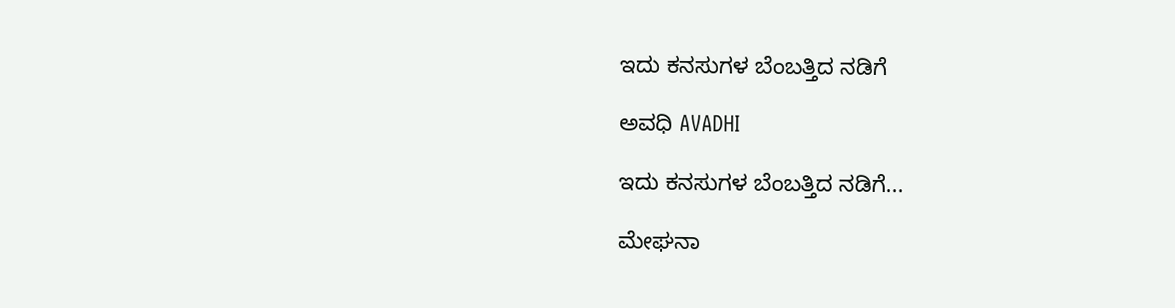ಇದು ಕನಸುಗಳ ಬೆಂಬತ್ತಿದ ನಡಿಗೆ‍

ಅವಧಿ AVADHI

ಇದು ಕನಸುಗಳ ಬೆಂಬತ್ತಿದ ನಡಿಗೆ...

ಮೇಘನಾ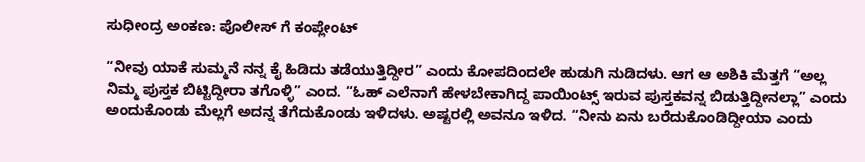ಸುಧೀಂದ್ರ ಅಂಕಣ: ಪೊಲೀಸ್ ಗೆ ಕಂಪ್ಲೇಂಟ್

“ನೀವು ಯಾಕೆ ಸುಮ್ಮನೆ ನನ್ನ ಕೈ ಹಿಡಿದು ತಡೆಯುತ್ತಿದ್ದೀರ” ಎಂದು ಕೋಪದಿಂದಲೇ ಹುಡುಗಿ ನುಡಿದಳು. ಆಗ ಆ ಅಶಿಕಿ ಮೆತ್ತಗೆ “ಅಲ್ಲ ನಿಮ್ಮ ಪುಸ್ತಕ ಬಿಟ್ಟಿದ್ದೀರಾ ತಗೊಳ್ಳಿ” ಎಂದ. “ಓಹ್ ಎಲೆನಾಗೆ ಹೇಳಬೇಕಾಗಿದ್ದ ಪಾಯಿಂಟ್ಸ್ ಇರುವ ಪುಸ್ತಕವನ್ನ ಬಿಡುತ್ತಿದ್ದೀನಲ್ಲಾ” ಎಂದು ಅಂದುಕೊಂಡು ಮೆಲ್ಲಗೆ ಅದನ್ನ ತೆಗೆದುಕೊಂಡು ಇಳಿದಳು. ಅಷ್ಟರಲ್ಲಿ ಅವನೂ ಇಳಿದ. “ನೀನು ಏನು ಬರೆದುಕೊಂಡಿದ್ದೀಯಾ ಎಂದು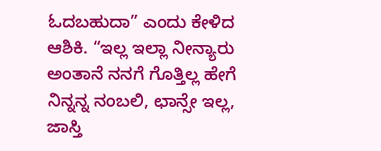ಓದಬಹುದಾ” ಎಂದು ಕೇಳಿದ ಆಶಿಕಿ. “ಇಲ್ಲ ಇಲ್ಲಾ ನೀನ್ಯಾರು ಅಂತಾನೆ ನನಗೆ ಗೊತ್ತಿಲ್ಲ ಹೇಗೆ ನಿನ್ನನ್ನ ನಂಬಲಿ, ಛಾನ್ಸೇ ಇಲ್ಲ, ಜಾಸ್ತಿ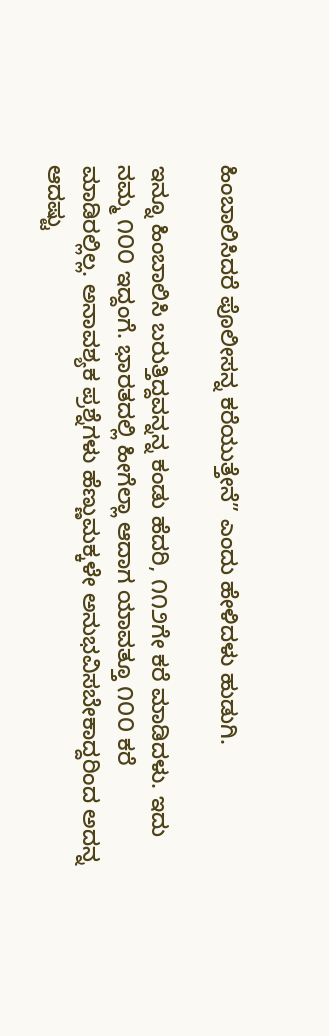ಹಿಂಬಾಲಿಸಿದರೆ ಪೊಲೀಸನ್ನ ಕರೆಯುತ್ತೇನೆ” ಎಂದು ಹೇಳಿದಳು ಹುಡುಗಿ.

ಇನ್ನೂ ಹಿಂಬಾಲಿಸಿ ಬರುತ್ತಿದ್ದವನ್ನನ್ನ ಕಂಡು ಹೆದರಿ, ೧೧೨ಗೇ ಕರೆ ಮಾಡಿದಳು. ಇದು ನಮ್ಮ ೧೦೦ ಇದ್ದಂಗೆ. ಭಾರತದಲ್ಲಿ ಹೀಗೆಲ್ಲಾ ಆದಾಗ ಯಾವತ್ತೂ ೧೦೦ ಕರೆ ಮಾಡಿರಲ್ಲಿಲ್ಲ. ಅನಾವಶ್ಯಕ ಪ್ರಶ್ನೆಗಳು ಹೆಣ್ಣುಮಕ್ಕಳೇ ಅನುಭವಿಸಬೇಕಾದ್ದರಿಂದ ಅದನ್ನ ಆದಷ್ಟು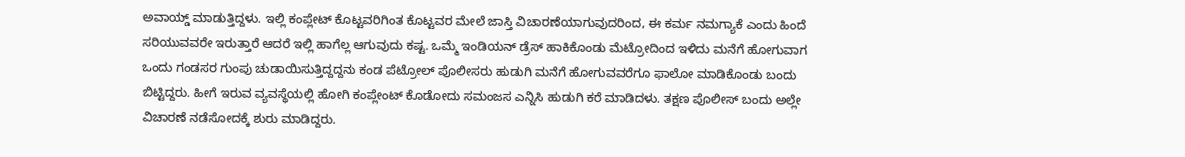ಅವಾಯ್ಡ್ ಮಾಡುತ್ತಿದ್ದಳು. ಇಲ್ಲಿ ಕಂಪ್ಲೇಟ್ ಕೊಟ್ಟವರಿಗಿಂತ ಕೊಟ್ಟವರ ಮೇಲೆ ಜಾಸ್ತಿ ವಿಚಾರಣೆಯಾಗುವುದರಿಂದ, ಈ ಕರ್ಮ ನಮಗ್ಯಾಕೆ ಎಂದು ಹಿಂದೆ ಸರಿಯುವವರೇ ಇರುತ್ತಾರೆ ಆದರೆ ಇಲ್ಲಿ ಹಾಗೆಲ್ಲ ಆಗುವುದು ಕಷ್ಟ. ಒಮ್ಮೆ ಇಂಡಿಯನ್ ಡ್ರೆಸ್ ಹಾಕಿಕೊಂಡು ಮೆಟ್ರೋದಿಂದ ಇಳಿದು ಮನೆಗೆ ಹೋಗುವಾಗ ಒಂದು ಗಂಡಸರ ಗುಂಪು ಚುಡಾಯಿಸುತ್ತಿದ್ದದ್ದನು ಕಂಡ ಪೆಟ್ರೋಲ್ ಪೊಲೀಸರು ಹುಡುಗಿ ಮನೆಗೆ ಹೋಗುವವರೆಗೂ ಫಾಲೋ ಮಾಡಿಕೊಂಡು ಬಂದು ಬಿಟ್ಟಿದ್ದರು. ಹೀಗೆ ಇರುವ ವ್ಯವಸ್ಥೆಯಲ್ಲಿ ಹೋಗಿ ಕಂಪ್ಲೇಂಟ್ ಕೊಡೋದು ಸಮಂಜಸ ಎನ್ನಿಸಿ ಹುಡುಗಿ ಕರೆ ಮಾಡಿದಳು. ತಕ್ಷಣ ಪೊಲೀಸ್ ಬಂದು ಅಲ್ಲೇ ವಿಚಾರಣೆ ನಡೆಸೋದಕ್ಕೆ ಶುರು ಮಾಡಿದ್ದರು.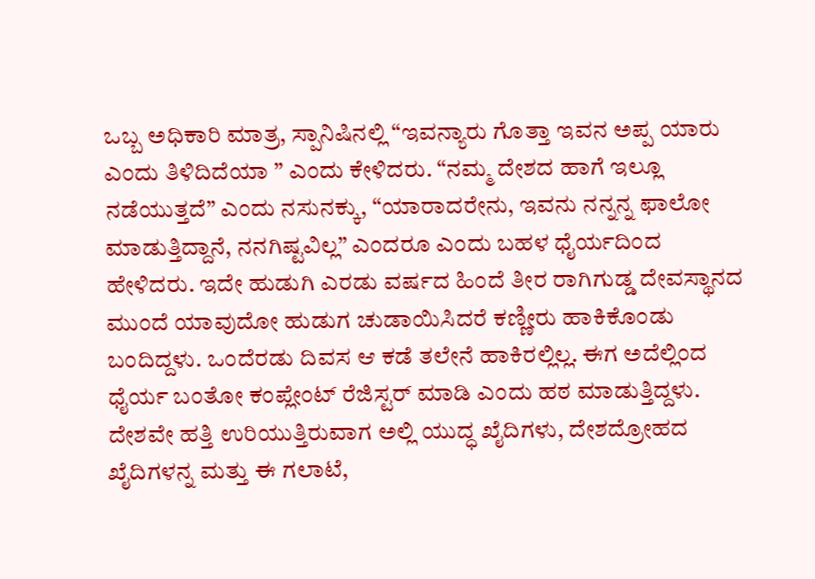ಒಬ್ಬ ಅಧಿಕಾರಿ ಮಾತ್ರ, ಸ್ಪಾನಿಷಿನಲ್ಲಿ “ಇವನ್ಯಾರು ಗೊತ್ತಾ ಇವನ ಅಪ್ಪ ಯಾರು ಎಂದು ತಿಳಿದಿದೆಯಾ ” ಎಂದು ಕೇಳಿದರು. “ನಮ್ಮ ದೇಶದ ಹಾಗೆ ಇಲ್ಲೂ ನಡೆಯುತ್ತದೆ” ಎಂದು ನಸುನಕ್ಕು, “ಯಾರಾದರೇನು, ಇವನು ನನ್ನನ್ನ ಫಾಲೋ ಮಾಡುತ್ತಿದ್ದಾನೆ, ನನಗಿಷ್ಟವಿಲ್ಲ” ಎಂದರೂ ಎಂದು ಬಹಳ ಧೈರ್ಯದಿಂದ ಹೇಳಿದರು. ಇದೇ ಹುಡುಗಿ ಎರಡು ವರ್ಷದ ಹಿಂದೆ ತೀರ ರಾಗಿಗುಡ್ಡ ದೇವಸ್ಥಾನದ ಮುಂದೆ ಯಾವುದೋ ಹುಡುಗ ಚುಡಾಯಿಸಿದರೆ ಕಣ್ಣೀರು ಹಾಕಿಕೊಂಡು ಬಂದಿದ್ದಳು. ಒಂದೆರಡು ದಿವಸ ಆ ಕಡೆ ತಲೇನೆ ಹಾಕಿರಲ್ಲಿಲ್ಲ. ಈಗ ಅದೆಲ್ಲಿಂದ ಧೈರ್ಯ ಬಂತೋ ಕಂಪ್ಲೇಂಟ್ ರೆಜಿಸ್ಟರ್ ಮಾಡಿ ಎಂದು ಹಠ ಮಾಡುತ್ತಿದ್ದಳು. ದೇಶವೇ ಹತ್ತಿ ಉರಿಯುತ್ತಿರುವಾಗ ಅಲ್ಲಿ ಯುದ್ಧ ಖೈದಿಗಳು, ದೇಶದ್ರೋಹದ ಖೈದಿಗಳನ್ನ ಮತ್ತು ಈ ಗಲಾಟೆ,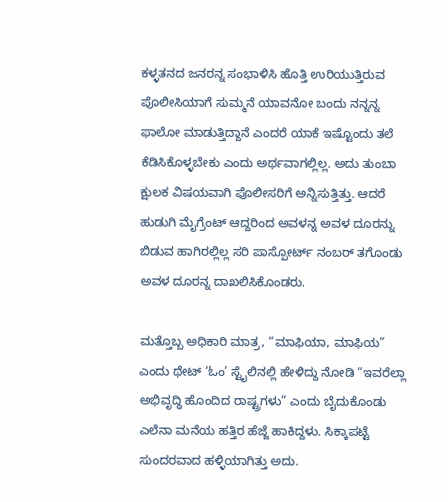ಕಳ್ಳತನದ ಜನರನ್ನ ಸಂಭಾಳಿಸಿ ಹೊತ್ತಿ ಉರಿಯುತ್ತಿರುವ ಪೊಲೀಸಿಯಾಗೆ ಸುಮ್ಮನೆ ಯಾವನೋ ಬಂದು ನನ್ನನ್ನ ಫಾಲೋ ಮಾಡುತ್ತಿದ್ದಾನೆ ಎಂದರೆ ಯಾಕೆ ಇಷ್ಟೊಂದು ತಲೆ ಕೆಡಿಸಿಕೊಳ್ಳಬೇಕು ಎಂದು ಅರ್ಥವಾಗಲ್ಲಿಲ್ಲ. ಅದು ತುಂಬಾ ಕ್ಷುಲಕ ವಿಷಯವಾಗಿ ಪೊಲೀಸರಿಗೆ ಅನ್ನಿಸುತ್ತಿತ್ತು. ಆದರೆ ಹುಡುಗಿ ಮೈಗ್ರೆಂಟ್ ಆದ್ದರಿಂದ ಅವಳನ್ನ ಅವಳ ದೂರನ್ನು ಬಿಡುವ ಹಾಗಿರಲ್ಲಿಲ್ಲ ಸರಿ ಪಾಸ್ಪೋರ್ಟ್ ನಂಬರ್ ತಗೊಂಡು ಅವಳ ದೂರನ್ನ ದಾಖಲಿಸಿಕೊಂಡರು.

ಮತ್ತೊಬ್ಬ ಅಧಿಕಾರಿ ಮಾತ್ರ, “ಮಾಫಿಯಾ, ಮಾಫಿಯ” ಎಂದು ಥೇಟ್ ‘ಓಂ’ ಸ್ಟೈಲಿನಲ್ಲಿ ಹೇಳಿದ್ದು ನೋಡಿ “ಇವರೆಲ್ಲಾ ಅಭಿವೃದ್ಧಿ ಹೊಂದಿದ ರಾಷ್ಟ್ರಗಳು” ಎಂದು ಬೈದುಕೊಂಡು ಎಲೆನಾ ಮನೆಯ ಹತ್ತಿರ ಹೆಜ್ಜೆ ಹಾಕಿದ್ದಳು. ಸಿಕ್ಕಾಪಟ್ಟೆ ಸುಂದರವಾದ ಹಳ್ಳಿಯಾಗಿತ್ತು ಅದು.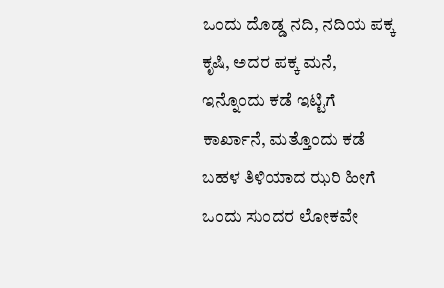ಒಂದು ದೊಡ್ಡ ನದಿ, ನದಿಯ ಪಕ್ಕ ಕೃಷಿ, ಅದರ ಪಕ್ಕ ಮನೆ, ಇನ್ನೊಂದು ಕಡೆ ಇಟ್ಟಿಗೆ ಕಾರ್ಖಾನೆ, ಮತ್ತೊಂದು ಕಡೆ ಬಹಳ ತಿಳಿಯಾದ ಝರಿ ಹೀಗೆ ಒಂದು ಸುಂದರ ಲೋಕವೇ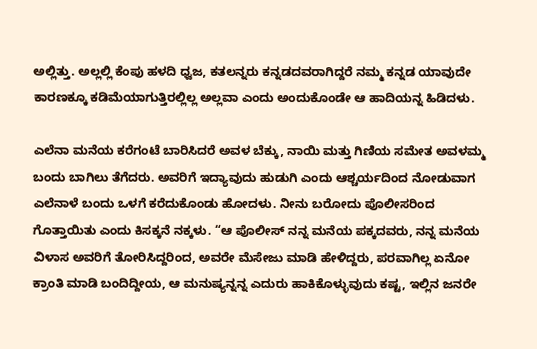ಅಲ್ಲಿತ್ತು. ಅಲ್ಲಲ್ಲಿ ಕೆಂಪು ಹಳದಿ ಧ್ವಜ, ಕತಲನ್ನರು ಕನ್ನಡದವರಾಗಿದ್ದರೆ ನಮ್ಮ ಕನ್ನಡ ಯಾವುದೇ ಕಾರಣಕ್ಕೂ ಕಡಿಮೆಯಾಗುತ್ತಿರಲ್ಲಿಲ್ಲ ಅಲ್ಲವಾ ಎಂದು ಅಂದುಕೊಂಡೇ ಆ ಹಾದಿಯನ್ನ ಹಿಡಿದಳು.

ಎಲೆನಾ ಮನೆಯ ಕರೆಗಂಟೆ ಬಾರಿಸಿದರೆ ಅವಳ ಬೆಕ್ಕು, ನಾಯಿ ಮತ್ತು ಗಿಣಿಯ ಸಮೇತ ಅವಳಮ್ಮ ಬಂದು ಬಾಗಿಲು ತೆಗೆದರು. ಅವರಿಗೆ ಇದ್ಯಾವುದು ಹುಡುಗಿ ಎಂದು ಆಶ್ಚರ್ಯದಿಂದ ನೋಡುವಾಗ ಎಲೆನಾಳೆ ಬಂದು ಒಳಗೆ ಕರೆದುಕೊಂಡು ಹೋದಳು. ನೀನು ಬರೋದು ಪೊಲೀಸರಿಂದ ಗೊತ್ತಾಯಿತು ಎಂದು ಕಿಸಕ್ಕನೆ ನಕ್ಕಳು. “ಆ ಪೊಲೀಸ್ ನನ್ನ ಮನೆಯ ಪಕ್ಕದವರು, ನನ್ನ ಮನೆಯ ವಿಳಾಸ ಅವರಿಗೆ ತೋರಿಸಿದ್ದರಿಂದ, ಅವರೇ ಮೆಸೇಜು ಮಾಡಿ ಹೇಳಿದ್ದರು, ಪರವಾಗಿಲ್ಲ ಏನೋ ಕ್ರಾಂತಿ ಮಾಡಿ ಬಂದಿದ್ದೀಯ, ಆ ಮನುಷ್ಯನ್ನನ್ನ ಎದುರು ಹಾಕಿಕೊಳ್ಳುವುದು ಕಷ್ಟ, ಇಲ್ಲಿನ ಜನರೇ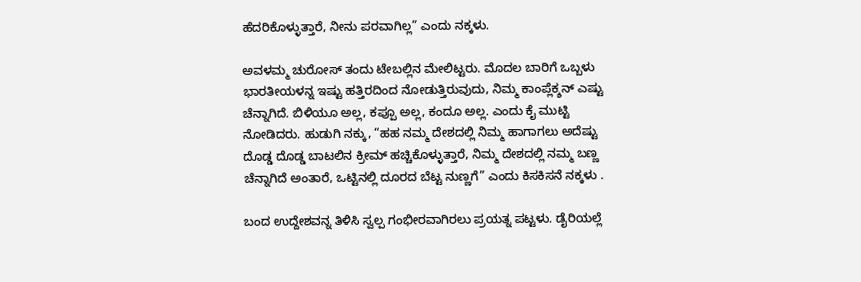ಹೆದರಿಕೊಳ್ಳುತ್ತಾರೆ, ನೀನು ಪರವಾಗಿಲ್ಲ” ಎಂದು ನಕ್ಕಳು.

ಅವಳಮ್ಮ ಚುರೋಸ್ ತಂದು ಟೇಬಲ್ಲಿನ ಮೇಲಿಟ್ಟರು. ಮೊದಲ ಬಾರಿಗೆ ಒಬ್ಬಳು ಭಾರತೀಯಳನ್ನ ಇಷ್ಟು ಹತ್ತಿರದಿಂದ ನೋಡುತ್ತಿರುವುದು, ನಿಮ್ಮ ಕಾಂಪ್ಲೆಕ್ಶನ್ ಎಷ್ಟು ಚೆನ್ನಾಗಿದೆ. ಬಿಳಿಯೂ ಅಲ್ಲ, ಕಪ್ಪೂ ಅಲ್ಲ, ಕಂದೂ ಅಲ್ಲ. ಎಂದು ಕೈ ಮುಟ್ಟಿ ನೋಡಿದರು. ಹುಡುಗಿ ನಕ್ಕು, “ಹಹ ನಮ್ಮ ದೇಶದಲ್ಲಿ ನಿಮ್ಮ ಹಾಗಾಗಲು ಅದೆಷ್ಟು ದೊಡ್ಡ ದೊಡ್ಡ ಬಾಟಲಿನ ಕ್ರೀಮ್ ಹಚ್ಚಿಕೊಳ್ಳುತ್ತಾರೆ, ನಿಮ್ಮ ದೇಶದಲ್ಲಿ ನಮ್ಮ ಬಣ್ಣ ಚೆನ್ನಾಗಿದೆ ಅಂತಾರೆ, ಒಟ್ಟಿನಲ್ಲಿ ದೂರದ ಬೆಟ್ಟ ನುಣ್ಣಗೆ” ಎಂದು ಕಿಸಕಿಸನೆ ನಕ್ಕಳು .

ಬಂದ ಉದ್ದೇಶವನ್ನ ತಿಳಿಸಿ ಸ್ವಲ್ಪ ಗಂಭೀರವಾಗಿರಲು ಪ್ರಯತ್ನ ಪಟ್ಟಳು. ಡೈರಿಯಲ್ಲೆ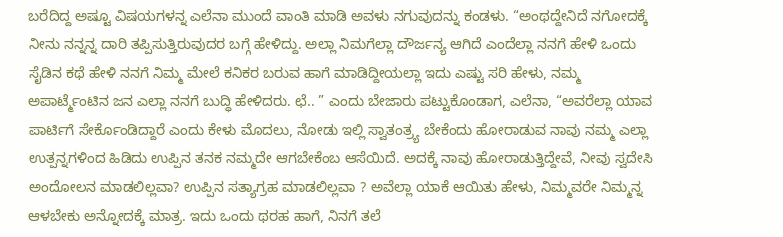ಬರೆದಿದ್ದ ಅಷ್ಟೂ ವಿಷಯಗಳನ್ನ ಎಲೆನಾ ಮುಂದೆ ವಾಂತಿ ಮಾಡಿ ಅವಳು ನಗುವುದನ್ನು ಕಂಡಳು. “ಅಂಥದ್ದೇನಿದೆ ನಗೋದಕ್ಕೆ ನೀನು ನನ್ನನ್ನ ದಾರಿ ತಪ್ಪಿಸುತ್ತಿರುವುದರ ಬಗ್ಗೆ ಹೇಳಿದ್ದು. ಅಲ್ಲಾ ನಿಮಗೆಲ್ಲಾ ದೌರ್ಜನ್ಯ ಆಗಿದೆ ಎಂದೆಲ್ಲಾ ನನಗೆ ಹೇಳಿ ಒಂದು ಸೈಡಿನ ಕಥೆ ಹೇಳಿ ನನಗೆ ನಿಮ್ಮ ಮೇಲೆ ಕನಿಕರ ಬರುವ ಹಾಗೆ ಮಾಡಿದ್ದೀಯಲ್ಲಾ ಇದು ಎಷ್ಟು ಸರಿ ಹೇಳು, ನಮ್ಮ ಅಪಾರ್ಟ್ಮೆಂಟಿನ ಜನ ಎಲ್ಲಾ ನನಗೆ ಬುದ್ಧಿ ಹೇಳಿದರು. ಛೆ.. ” ಎಂದು ಬೇಜಾರು ಪಟ್ಟುಕೊಂಡಾಗ, ಎಲೆನಾ, “ಅವರೆಲ್ಲಾ ಯಾವ ಪಾರ್ಟಿಗೆ ಸೇರ್ಕೊಂಡಿದ್ದಾರೆ ಎಂದು ಕೇಳು ಮೊದಲು, ನೋಡು ಇಲ್ಲಿ ಸ್ವಾತಂತ್ರ್ಯ ಬೇಕೆಂದು ಹೋರಾಡುವ ನಾವು ನಮ್ಮ ಎಲ್ಲಾ ಉತ್ಪನ್ನಗಳಿಂದ ಹಿಡಿದು ಉಪ್ಪಿನ ತನಕ ನಮ್ಮದೇ ಆಗಬೇಕೆಂಬ ಆಸೆಯಿದೆ. ಅದಕ್ಕೆ ನಾವು ಹೋರಾಡುತ್ತಿದ್ದೇವೆ, ನೀವು ಸ್ವದೇಸಿ ಅಂದೋಲನ ಮಾಡಲಿಲ್ಲವಾ? ಉಪ್ಪಿನ ಸತ್ಯಾಗ್ರಹ ಮಾಡಲಿಲ್ಲವಾ ? ಅವೆಲ್ಲಾ ಯಾಕೆ ಆಯಿತು ಹೇಳು, ನಿಮ್ಮವರೇ ನಿಮ್ಮನ್ನ ಆಳಬೇಕು ಅನ್ನೋದಕ್ಕೆ ಮಾತ್ರ. ಇದು ಒಂದು ಥರಹ ಹಾಗೆ, ನಿನಗೆ ತಲೆ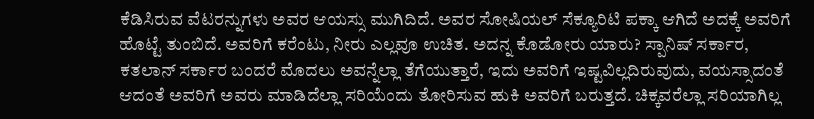ಕೆಡಿಸಿರುವ ವೆಟರನ್ನುಗಳು ಅವರ ಆಯಸ್ಸು ಮುಗಿದಿದೆ. ಅವರ ಸೋಷಿಯಲ್ ಸೆಕ್ಯೂರಿಟಿ ಪಕ್ಕಾ ಆಗಿದೆ ಅದಕ್ಕೆ ಅವರಿಗೆ ಹೊಟ್ಟೆ ತುಂಬಿದೆ. ಅವರಿಗೆ ಕರೆಂಟು, ನೀರು ಎಲ್ಲವೂ ಉಚಿತ. ಅದನ್ನ ಕೊಡೋರು ಯಾರು? ಸ್ಪಾನಿಷ್ ಸರ್ಕಾರ, ಕತಲಾನ್ ಸರ್ಕಾರ ಬಂದರೆ ಮೊದಲು ಅವನ್ನೆಲ್ಲಾ ತೆಗೆಯುತ್ತಾರೆ, ಇದು ಅವರಿಗೆ ಇಷ್ಟವಿಲ್ಲದಿರುವುದು, ವಯಸ್ಸಾದಂತೆ ಆದಂತೆ ಅವರಿಗೆ ಅವರು ಮಾಡಿದೆಲ್ಲಾ ಸರಿಯೆಂದು ತೋರಿಸುವ ಹುಕಿ ಅವರಿಗೆ ಬರುತ್ತದೆ. ಚಿಕ್ಕವರೆಲ್ಲಾ ಸರಿಯಾಗಿಲ್ಲ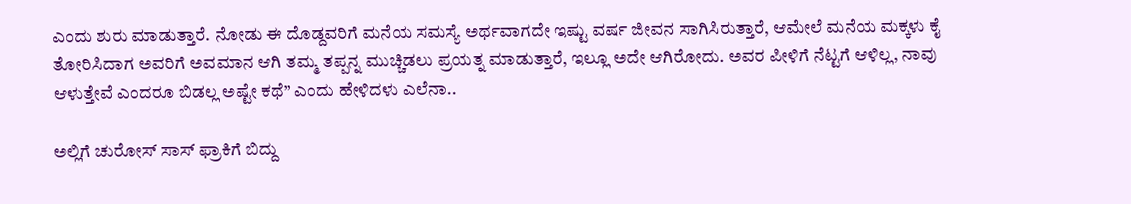ಎಂದು ಶುರು ಮಾಡುತ್ತಾರೆ. ನೋಡು ಈ ದೊಡ್ದವರಿಗೆ ಮನೆಯ ಸಮಸ್ಯೆ ಅರ್ಥವಾಗದೇ ಇಷ್ಟು ವರ್ಷ ಜೀವನ ಸಾಗಿಸಿರುತ್ತಾರೆ, ಆಮೇಲೆ ಮನೆಯ ಮಕ್ಕಳು ಕೈ ತೋರಿಸಿದಾಗ ಅವರಿಗೆ ಅವಮಾನ ಆಗಿ ತಮ್ಮ ತಪ್ಪನ್ನ ಮುಚ್ಚಿಡಲು ಪ್ರಯತ್ನ ಮಾಡುತ್ತಾರೆ, ಇಲ್ಲೂ ಅದೇ ಆಗಿರೋದು. ಅವರ ಪೀಳಿಗೆ ನೆಟ್ಟಗೆ ಆಳಿಲ್ಲ, ನಾವು ಆಳುತ್ತೇವೆ ಎಂದರೂ ಬಿಡಲ್ಲ ಅಷ್ಟೇ ಕಥೆ” ಎಂದು ಹೇಳಿದಳು ಎಲೆನಾ..

ಅಲ್ಲಿಗೆ ಚುರೋಸ್ ಸಾಸ್ ಫ್ರಾಕಿಗೆ ಬಿದ್ದು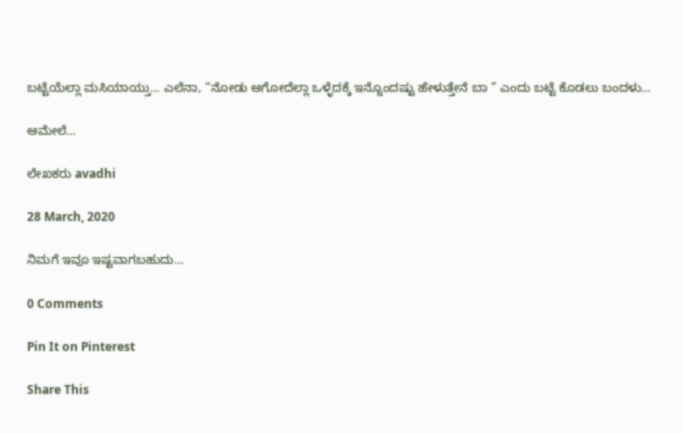ಬಟ್ಟೆಯೆಲ್ಲಾ ಮಸಿಯಾಯ್ತು… ಎಲೆನಾ, “ನೋಡು ಆಗೋದೆಲ್ಲಾ ಒಳ್ಳೆದಕ್ಕೆ ಇನ್ನೊಂದಷ್ಟು ಹೇಳುತ್ತೇನೆ ಬಾ ” ಎಂದು ಬಟ್ಟೆ ಕೊಡಲು ಬಂದಳು…

ಆಮೇಲೆ…

ಲೇಖಕರು avadhi

28 March, 2020

ನಿಮಗೆ ಇವೂ ಇಷ್ಟವಾಗಬಹುದು…

0 Comments

Pin It on Pinterest

Share This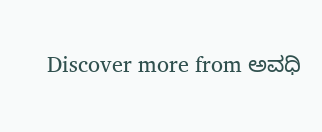Discover more from ಅವಧಿ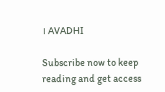। AVADHI

Subscribe now to keep reading and get access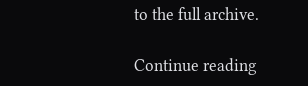to the full archive.

Continue reading